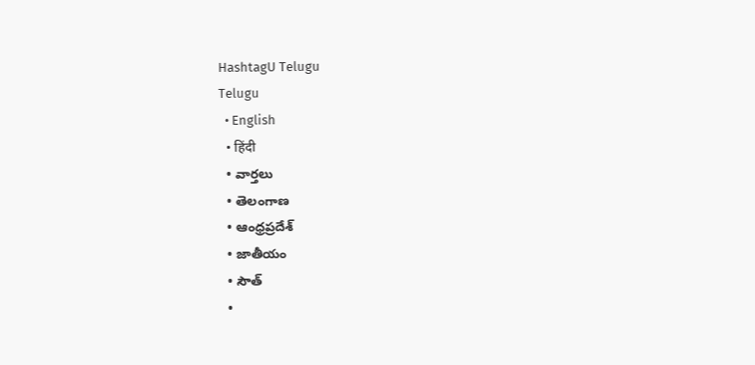HashtagU Telugu
Telugu
  • English
  • हिंदी
  • వార్తలు
  • తెలంగాణ
  • ఆంధ్రప్రదేశ్
  • జాతీయం
  • సౌత్
  •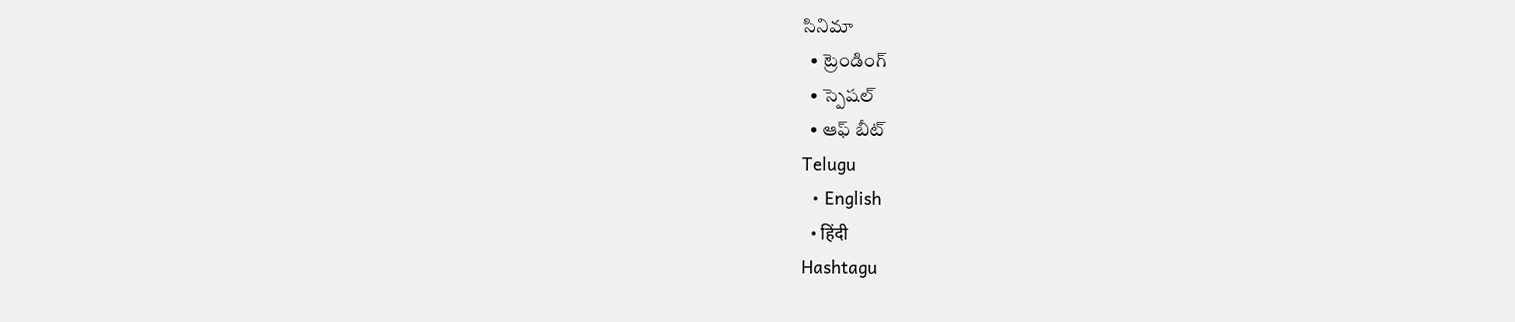సినిమా
  • ట్రెండింగ్
  • స్పెషల్
  • ఆఫ్ బీట్
Telugu
  • English
  • हिंदी
Hashtagu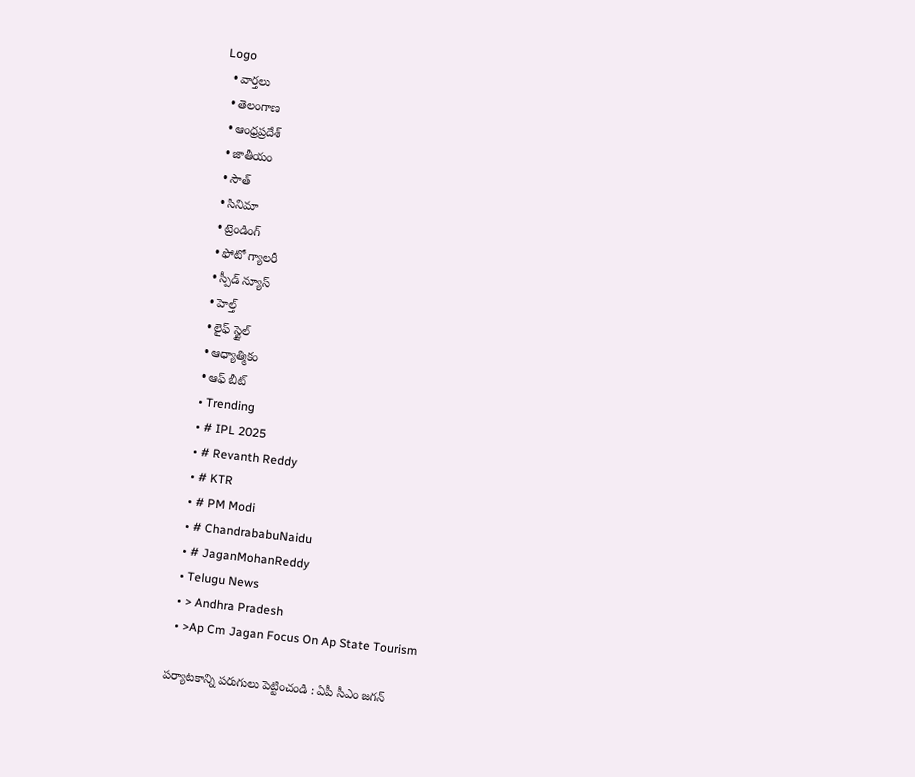Logo
  • వార్తలు
  • తెలంగాణ
  • ఆంధ్రప్రదేశ్
  • జాతీయం
  • సౌత్
  • సినిమా
  • ట్రెండింగ్
  • ఫోటో గ్యాలరీ
  • స్పీడ్ న్యూస్
  • హెల్త్
  • లైఫ్ స్టైల్
  • ఆధ్యాత్మికం
  • ఆఫ్ బీట్
  • Trending
  • # IPL 2025
  • # Revanth Reddy
  • # KTR
  • # PM Modi
  • # ChandrababuNaidu
  • # JaganMohanReddy
  • Telugu News
  • > Andhra Pradesh
  • >Ap Cm Jagan Focus On Ap State Tourism

పర్యాటకాన్ని పరుగులు పెట్టించండి : ఏపీ సీఎం జగన్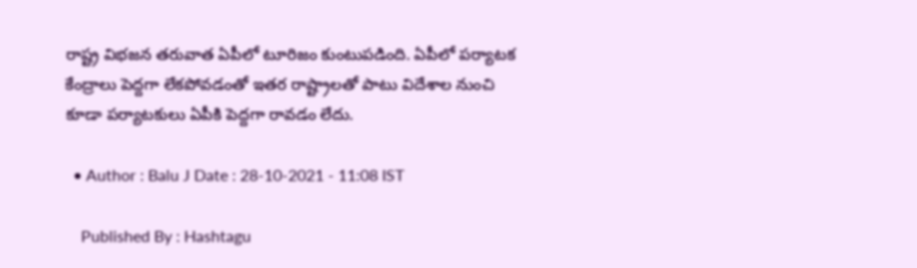రాష్ట్ర విభజన తరువాత ఏపీలో టూరిజం కుంటుపడింది. ఏపీలో పర్యాటక కేంద్రాలు పెద్దగా లేకపోవడంతో ఇతర రాష్ట్రాలతో పాటు విదేశాల నుంచి కూడా పర్యాటకులు ఏపీకి పెద్దగా రావడం లేదు.

  • Author : Balu J Date : 28-10-2021 - 11:08 IST

    Published By : Hashtagu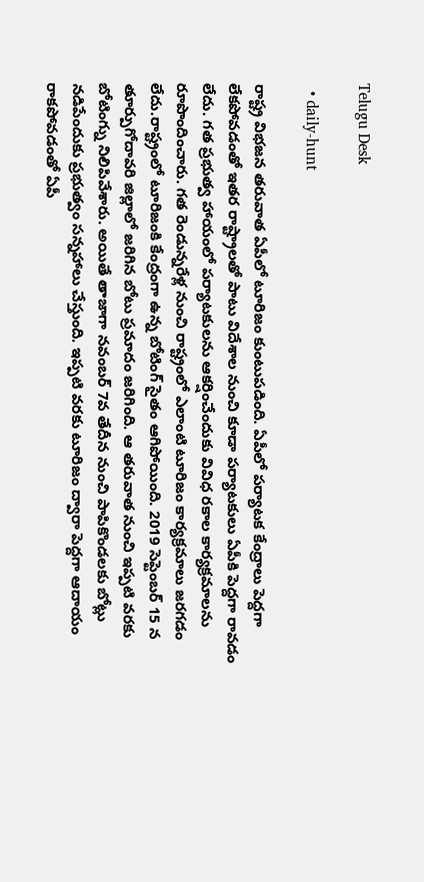Telugu Desk

  • daily-hunt

రాష్ట్ర విభజన తరువాత ఏపీలో టూరిజం కుంటుపడింది. ఏపీలో పర్యాటక కేంద్రాలు పెద్దగా లేకపోవడంతో ఇతర రాష్ట్రాలతో పాటు విదేశాల నుంచి కూడా పర్యాటకులు ఏపీకి పెద్దగా రావడం లేదు. గత ప్రభుత్వ హాయంలో పర్యాటకులను ఆకర్షించేందుకు వివిధ రకాల కార్యక్రమాలను రూపొందించారు. గత రెండున్నరేళ్ల నుంచి రాష్ట్రంలో ఎలాంటి టూరిజం కార్యక్రమాలు జరగడం లేదు.రాష్ట్రంలో టూరిజంకి కేంద్రంగా ఉన్న బోటింగ్ సైతం ఆగిపోయింది. 2019 సెప్టెంబర్ 15 న తూర్పుగోదావరి జిల్లాలో జరిగిన బోటు ప్రమాదం జరిగింది. ఆ తరువాత నుంచి ఇప్పటి వరకు బోటింగ్ను నిలిపివేశారు. అయితే తాజాగా నవంబర్ 7వ తేదీన నుంచి పాపికొండలకు బోట్లు నడిపేందుకు ప్రభుత్వం సన్నహాలు చేస్తుంది. ఇప్పటి వరకు టూరిజం ద్వారా పెద్దగా ఆదాయం రాకపోవడంతో ఏపీ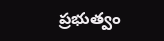ప్రభుత్వం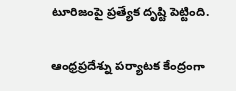టూరిజంపై ప్రత్యేక దృష్టి పెట్టింది.

ఆంధ్రప్రదేశ్ను పర్యాటక కేంద్రంగా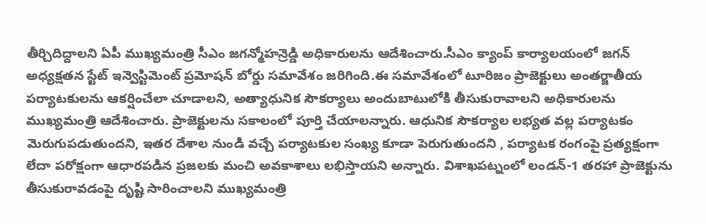తీర్చిదిద్దాలని ఏపీ ముఖ్యమంత్రి సీఎం జగన్మోహన్రెడ్డి అధికారులను ఆదేశించారు.సీఎం క్యాంప్ కార్యాలయంలో జగన్ అధ్యక్షతన స్టేట్ ఇన్వెస్టిమెంట్ ప్రమోషన్ బోర్డు సమావేశం జరిగింది.ఈ సమావేశంలో టూరిజం ప్రాజెక్టులు అంతర్జాతీయ పర్యాటకులను ఆకర్షించేలా చూడాలని, అత్యాధునిక సౌకర్యాలు అందుబాటులోకి తీసుకురావాలని అధికారులను ముఖ్యమంత్రి ఆదేశించారు. ప్రాజెక్టులను సకాలంలో పూర్తి చేయాలన్నారు. ఆధునిక సౌకర్యాల లభ్యత వల్ల పర్యాటకం మెరుగుపడుతుందని, ఇతర దేశాల నుండి వచ్చే పర్యాటకుల సంఖ్య కూడా పెరుగుతుందని , పర్యాటక రంగంపై ప్రత్యక్షంగా లేదా పరోక్షంగా ఆధారపడిన ప్రజలకు మంచి అవకాశాలు లభిస్తాయని అన్నారు. విశాఖపట్నంలో లండన్-1 తరహా ప్రాజెక్టును తీసుకురావడంపై దృష్టి సారించాలని ముఖ్యమంత్రి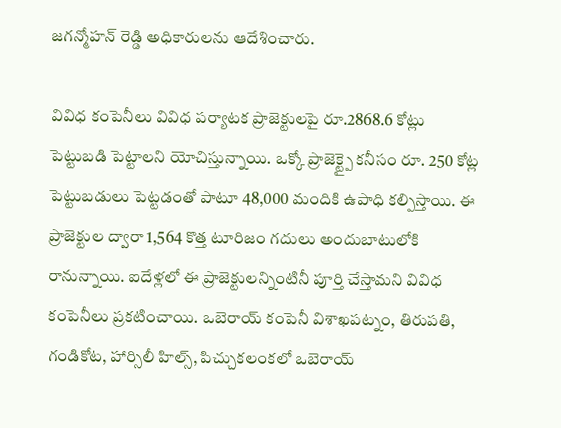జగన్మోహన్ రెడ్డి అధికారులను ఆదేశించారు.

వివిధ కంపెనీలు వివిధ పర్యాటక ప్రాజెక్టులపై రూ.2868.6 కోట్లు పెట్టుబడి పెట్టాలని యోచిస్తున్నాయి. ఒక్కో ప్రాజెక్ట్పై కనీసం రూ. 250 కోట్ల పెట్టుబడులు పెట్టడంతో పాటూ 48,000 మందికి ఉపాధి కల్పిస్తాయి. ఈ ప్రాజెక్టుల ద్వారా 1,564 కొత్త టూరిజం గదులు అందుబాటులోకి రానున్నాయి. ఐదేళ్లలో ఈ ప్రాజెక్టులన్నింటినీ పూర్తి చేస్తామని వివిధ కంపెనీలు ప్రకటించాయి. ఒబెరాయ్ కంపెనీ విశాఖపట్నం, తిరుపతి, గండికోట, హార్సిలీ హిల్స్, పిచ్చుకలంకలో ఒబెరాయ్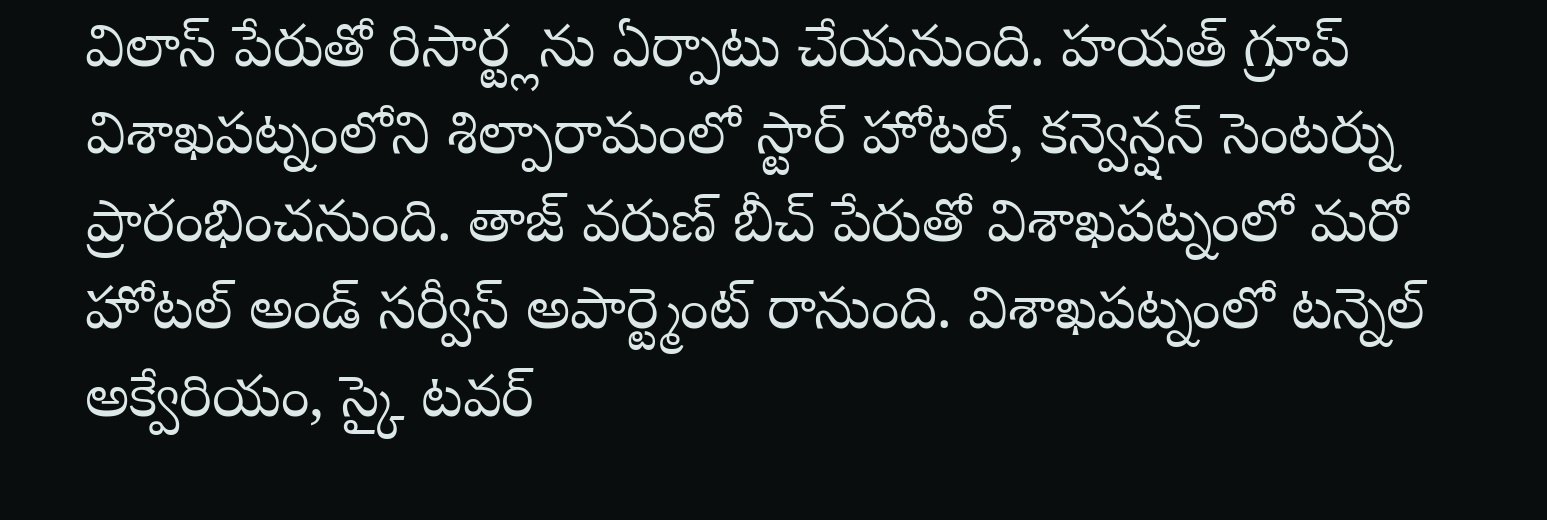విలాస్ పేరుతో రిసార్ట్లను ఏర్పాటు చేయనుంది. హయత్ గ్రూప్ విశాఖపట్నంలోని శిల్పారామంలో స్టార్ హోటల్, కన్వెన్షన్ సెంటర్ను ప్రారంభించనుంది. తాజ్ వరుణ్ బీచ్ పేరుతో విశాఖపట్నంలో మరో హోటల్ అండ్ సర్వీస్ అపార్ట్మెంట్ రానుంది. విశాఖపట్నంలో టన్నెల్ అక్వేరియం, స్కై టవర్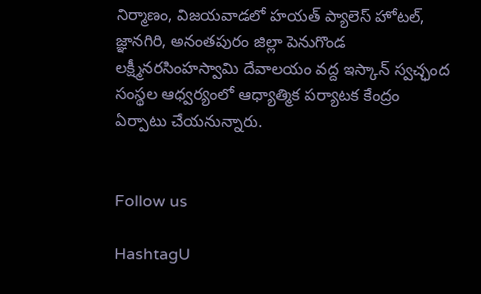నిర్మాణం, విజయవాడలో హయత్ ప్యాలెస్ హోటల్, జ్ఞానగిరి, అనంతపురం జిల్లా పెనుగొండ లక్ష్మీనరసింహస్వామి దేవాలయం వద్ద ఇస్కాన్ స్వచ్ఛంద సంస్థల ఆధ్వర్యంలో ఆధ్యాత్మిక పర్యాటక కేంద్రం ఏర్పాటు చేయనున్నారు.


Follow us

HashtagU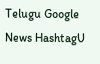Telugu Google News HashtagU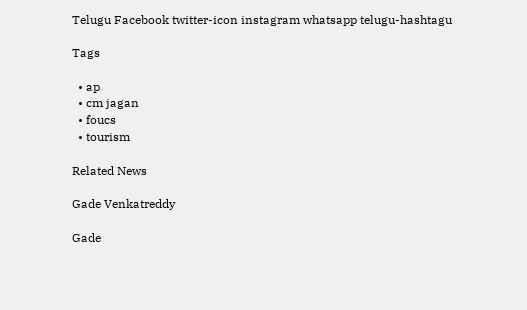Telugu Facebook twitter-icon instagram whatsapp telugu-hashtagu

Tags

  • ap
  • cm jagan
  • foucs
  • tourism

Related News

Gade Venkatreddy

Gade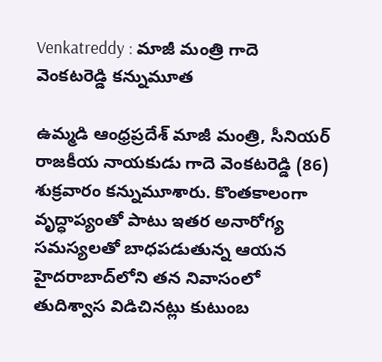Venkatreddy : మాజీ మంత్రి గాదె వెంకటరెడ్డి కన్నుమూత

ఉమ్మడి ఆంధ్రప్రదేశ్ మాజీ మంత్రి, సీనియర్ రాజకీయ నాయకుడు గాదె వెంకటరెడ్డి (86) శుక్రవారం కన్నుమూశారు. కొంతకాలంగా వృద్ధాప్యంతో పాటు ఇతర అనారోగ్య సమస్యలతో బాధపడుతున్న ఆయన హైదరాబాద్‌లోని తన నివాసంలో తుదిశ్వాస విడిచినట్లు కుటుంబ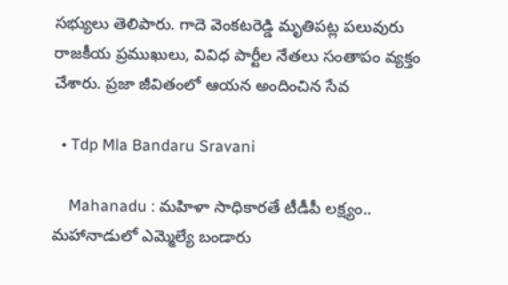సభ్యులు తెలిపారు. గాదె వెంకటరెడ్డి మృతిపట్ల పలువురు రాజకీయ ప్రముఖులు, వివిధ పార్టీల నేతలు సంతాపం వ్యక్తం చేశారు. ప్రజా జీవితంలో ఆయన అందించిన సేవ

  • Tdp Mla Bandaru Sravani

    Mahanadu : మహిళా సాధికారతే టీడీపీ లక్ష్యం.. మహానాడులో ఎమ్మెల్యే బండారు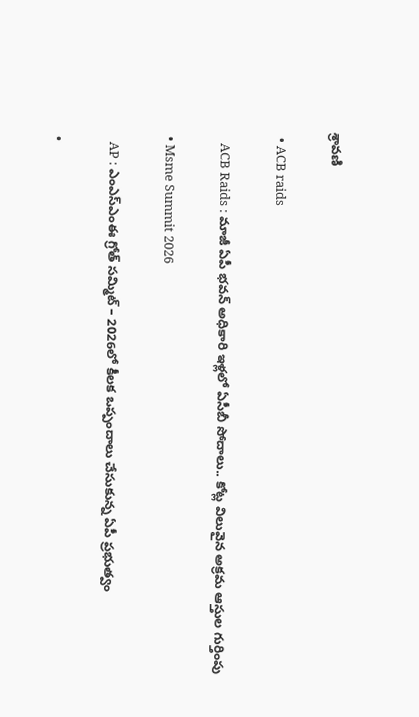శ్రావ‌ణి

  • ACB raids

    ACB Raids : మాజీ ఏపీ భవన్ అధికారి ఇళ్ల‌లో ఏసీబీ సోదాలు.. కోట్ల విలువైన అక్రమ ఆస్తుల గుర్తింపు

  • Msme Summit 2026

    AP : ఎంఎస్ఎంఈ గ్రోత్ సమ్మిట్ – 2026లో కీలక ఒప్పందాలు చేసుకున్న ఏపీ ప్ర‌భుత్వం

  •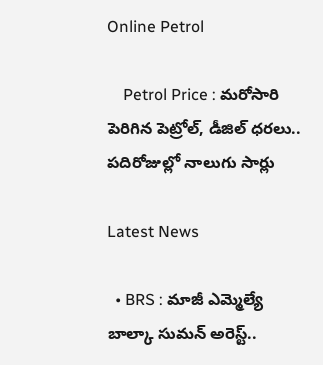Online Petrol

    Petrol Price : మ‌రోసారి పెరిగిన పెట్రోల్, డీజిల్ ధ‌ర‌లు.. ప‌దిరోజుల్లో నాలుగు సార్లు

Latest News

  • BRS : మాజీ ఎమ్మెల్యే  బాల్కా సుమన్ అరెస్ట్..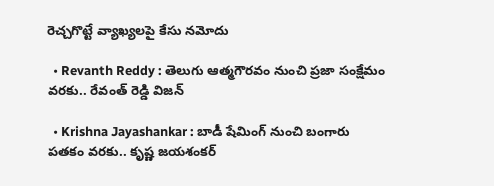రెచ్చగొట్టే వ్యాఖ్యలపై కేసు నమోదు

  • Revanth Reddy : తెలుగు ఆత్మగౌరవం నుంచి ప్రజా సంక్షేమం వరకు.. రేవంత్ రెడ్డి విజన్

  • Krishna Jayashankar : బాడీ షేమింగ్ నుంచి బంగారు పతకం వరకు.. కృష్ణ జయశంకర్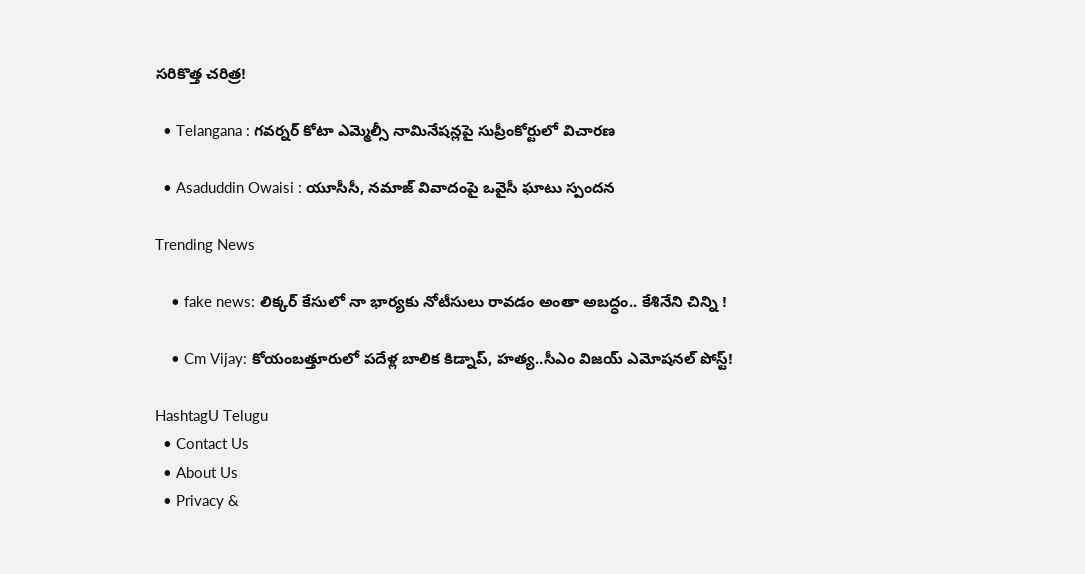సరికొత్త చరిత్ర!

  • Telangana : గవర్నర్ కోటా ఎమ్మెల్సీ నామినేషన్లపై సుప్రీంకోర్టులో విచారణ

  • Asaduddin Owaisi : యూసీసీ, నమాజ్ వివాదంపై ఒవైసీ ఘాటు స్పందన

Trending News

    • fake news: లిక్కర్ కేసులో నా భార్యకు నోటీసులు రావడం అంతా అబద్ధం.. కేశినేని చిన్ని !

    • Cm Vijay: కోయంబత్తూరులో పదేళ్ల బాలిక కిడ్నాప్, హత్య..సీఎం విజయ్ ఎమోషనల్ పోస్ట్!

HashtagU Telugu
  • Contact Us
  • About Us
  • Privacy &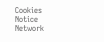Cookies Notice
Network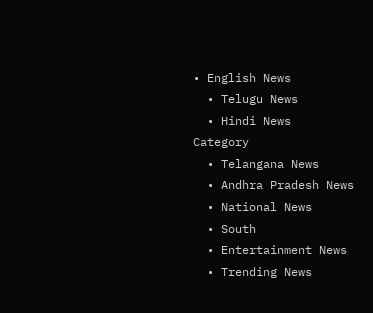• English News
  • Telugu News
  • Hindi News
Category
  • Telangana News
  • Andhra Pradesh News
  • National News
  • South
  • Entertainment News
  • Trending News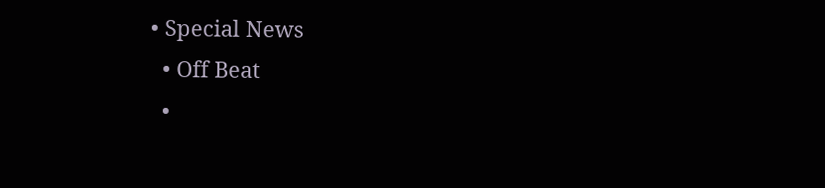• Special News
  • Off Beat
  •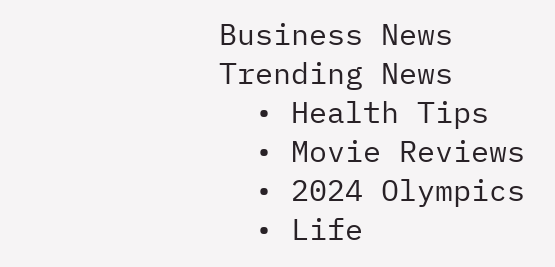Business News
Trending News
  • Health Tips
  • Movie Reviews
  • 2024 Olympics
  • Life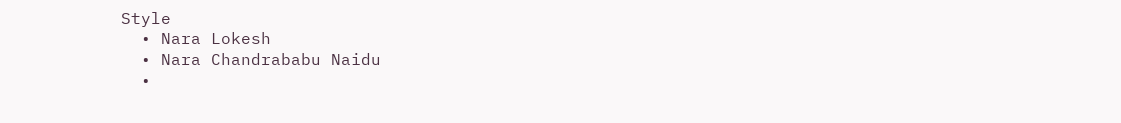Style
  • Nara Lokesh
  • Nara Chandrababu Naidu
  •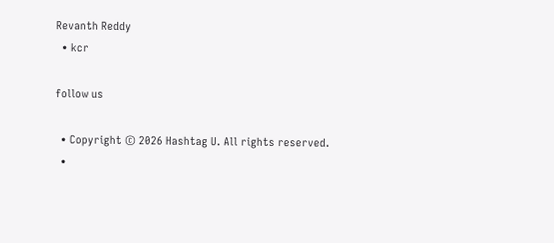Revanth Reddy
  • kcr

follow us

  • Copyright © 2026 Hashtag U. All rights reserved.
  •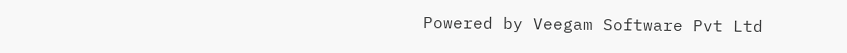Powered by Veegam Software Pvt Ltd